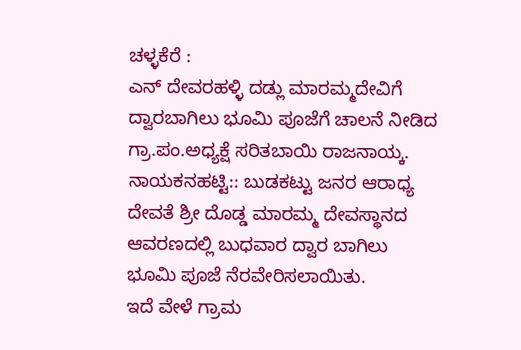ಚಳ್ಳಕೆರೆ :
ಎನ್ ದೇವರಹಳ್ಳಿ ದಡ್ಲು ಮಾರಮ್ಮದೇವಿಗೆ ದ್ವಾರಬಾಗಿಲು ಭೂಮಿ ಪೂಜೆಗೆ ಚಾಲನೆ ನೀಡಿದ ಗ್ರಾ.ಪಂ.ಅಧ್ಯಕ್ಷೆ ಸರಿತಬಾಯಿ ರಾಜನಾಯ್ಕ.
ನಾಯಕನಹಟ್ಟಿ:: ಬುಡಕಟ್ಟು ಜನರ ಆರಾಧ್ಯ ದೇವತೆ ಶ್ರೀ ದೊಡ್ಡ ಮಾರಮ್ಮ ದೇವಸ್ಥಾನದ ಆವರಣದಲ್ಲಿ ಬುಧವಾರ ದ್ವಾರ ಬಾಗಿಲು ಭೂಮಿ ಪೂಜೆ ನೆರವೇರಿಸಲಾಯಿತು.
ಇದೆ ವೇಳೆ ಗ್ರಾಮ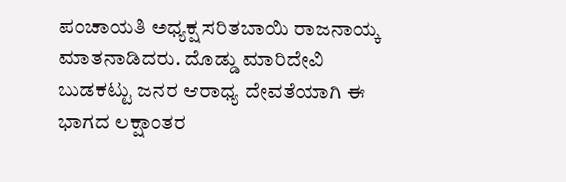ಪಂಚಾಯತಿ ಅಧ್ಯಕ್ಷ ಸರಿತಬಾಯಿ ರಾಜನಾಯ್ಕ ಮಾತನಾಡಿದರು. ದೊಡ್ಡು ಮಾರಿದೇವಿ ಬುಡಕಟ್ಟು ಜನರ ಆರಾಧ್ಯ ದೇವತೆಯಾಗಿ ಈ ಭಾಗದ ಲಕ್ಷಾಂತರ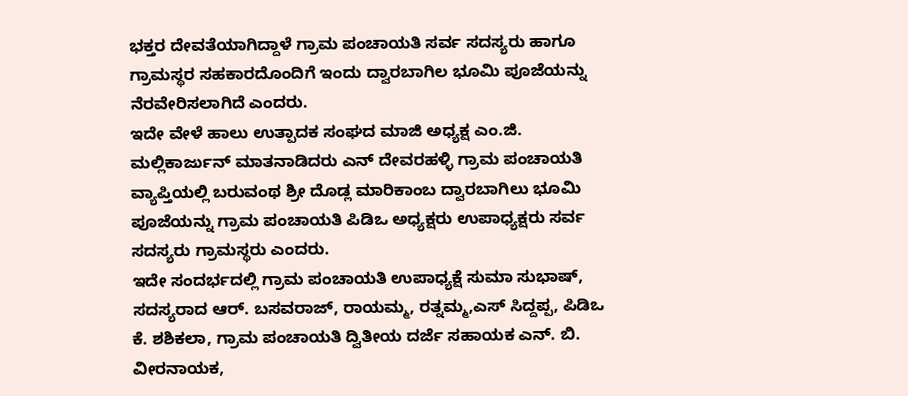ಭಕ್ತರ ದೇವತೆಯಾಗಿದ್ದಾಳೆ ಗ್ರಾಮ ಪಂಚಾಯತಿ ಸರ್ವ ಸದಸ್ಯರು ಹಾಗೂ ಗ್ರಾಮಸ್ಥರ ಸಹಕಾರದೊಂದಿಗೆ ಇಂದು ದ್ವಾರಬಾಗಿಲ ಭೂಮಿ ಪೂಜೆಯನ್ನು ನೆರವೇರಿಸಲಾಗಿದೆ ಎಂದರು.
ಇದೇ ವೇಳೆ ಹಾಲು ಉತ್ಪಾದಕ ಸಂಘದ ಮಾಜಿ ಅಧ್ಯಕ್ಷ ಎಂ.ಜಿ. ಮಲ್ಲಿಕಾರ್ಜುನ್ ಮಾತನಾಡಿದರು ಎನ್ ದೇವರಹಳ್ಳಿ ಗ್ರಾಮ ಪಂಚಾಯತಿ ವ್ಯಾಪ್ತಿಯಲ್ಲಿ ಬರುವಂಥ ಶ್ರೀ ದೊಡ್ಲ ಮಾರಿಕಾಂಬ ದ್ವಾರಬಾಗಿಲು ಭೂಮಿ ಪೂಜೆಯನ್ನು ಗ್ರಾಮ ಪಂಚಾಯತಿ ಪಿಡಿಒ ಅಧ್ಯಕ್ಷರು ಉಪಾಧ್ಯಕ್ಷರು ಸರ್ವ ಸದಸ್ಯರು ಗ್ರಾಮಸ್ಥರು ಎಂದರು.
ಇದೇ ಸಂದರ್ಭದಲ್ಲಿ ಗ್ರಾಮ ಪಂಚಾಯತಿ ಉಪಾಧ್ಯಕ್ಷೆ ಸುಮಾ ಸುಭಾಷ್, ಸದಸ್ಯರಾದ ಆರ್. ಬಸವರಾಜ್, ರಾಯಮ್ಮ, ರತ್ನಮ್ಮ,ಎಸ್ ಸಿದ್ದಪ್ಪ, ಪಿಡಿಒ ಕೆ. ಶಶಿಕಲಾ, ಗ್ರಾಮ ಪಂಚಾಯತಿ ದ್ವಿತೀಯ ದರ್ಜೆ ಸಹಾಯಕ ಎನ್. ಬಿ. ವೀರನಾಯಕ,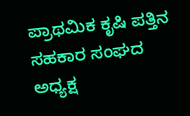ಪ್ರಾಥಮಿಕ ಕೃಷಿ ಪತ್ತಿನ ಸಹಕಾರ ಸಂಘದ ಅಧ್ಯಕ್ಷ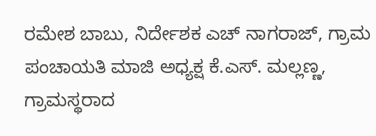ರಮೇಶ ಬಾಬು, ನಿರ್ದೇಶಕ ಎಚ್ ನಾಗರಾಜ್, ಗ್ರಾಮ ಪಂಚಾಯತಿ ಮಾಜಿ ಅಧ್ಯಕ್ಷ ಕೆ.ಎಸ್. ಮಲ್ಲಣ್ಣ, ಗ್ರಾಮಸ್ಥರಾದ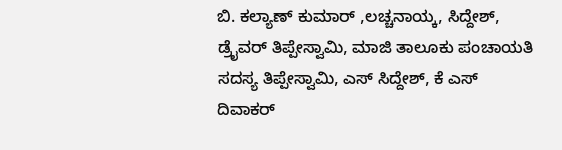ಬಿ. ಕಲ್ಯಾಣ್ ಕುಮಾರ್ ,ಲಚ್ಚನಾಯ್ಕ, ಸಿದ್ದೇಶ್, ಡ್ರೈವರ್ ತಿಪ್ಪೇಸ್ವಾಮಿ, ಮಾಜಿ ತಾಲೂಕು ಪಂಚಾಯತಿ ಸದಸ್ಯ ತಿಪ್ಪೇಸ್ವಾಮಿ, ಎಸ್ ಸಿದ್ದೇಶ್, ಕೆ ಎಸ್ ದಿವಾಕರ್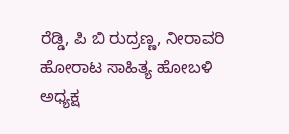ರೆಡ್ಡಿ, ಪಿ ಬಿ ರುದ್ರಣ್ಣ, ನೀರಾವರಿ ಹೋರಾಟ ಸಾಹಿತ್ಯ ಹೋಬಳಿ ಅಧ್ಯಕ್ಷ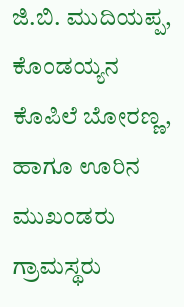ಜಿ.ಬಿ. ಮುದಿಯಪ್ಪ, ಕೊಂಡಯ್ಯನ ಕೊಪಿಲೆ ಬೋರಣ್ಣ, ಹಾಗೂ ಊರಿನ ಮುಖಂಡರು ಗ್ರಾಮಸ್ಥರು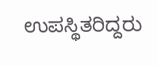ಉಪಸ್ಥಿತರಿದ್ದರು